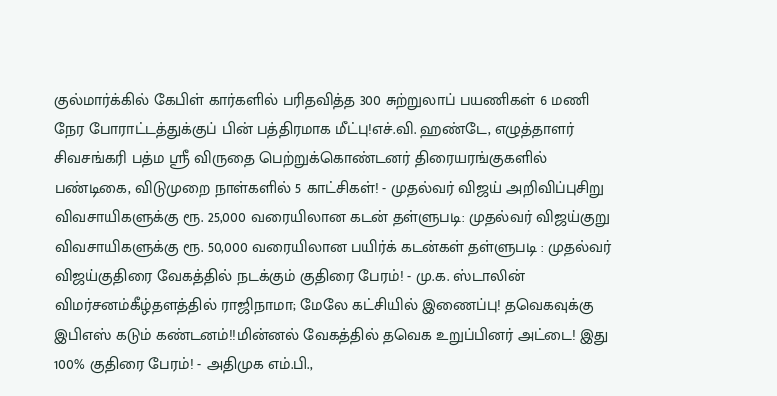குல்மார்க்கில் கேபிள் கார்களில் பரிதவித்த 300 சுற்றுலாப் பயணிகள் 6 மணி நேர போராட்டத்துக்குப் பின் பத்திரமாக மீட்பு!எச்.வி. ஹண்டே, எழுத்தாளர் சிவசங்கரி பத்ம ஸ்ரீ விருதை பெற்றுக்கொண்டனர் திரையரங்குகளில் பண்டிகை, விடுமுறை நாள்களில் 5 காட்சிகள்! - முதல்வர் விஜய் அறிவிப்புசிறு விவசாயிகளுக்கு ரூ. 25,000 வரையிலான கடன் தள்ளுபடி: முதல்வர் விஜய்குறு விவசாயிகளுக்கு ரூ. 50,000 வரையிலான பயிர்க் கடன்கள் தள்ளுபடி : முதல்வர் விஜய்குதிரை வேகத்தில் நடக்கும் குதிரை பேரம்! - மு.க. ஸ்டாலின் விமர்சனம்கீழ்தளத்தில் ராஜிநாமா; மேலே கட்சியில் இணைப்பு! தவெகவுக்கு இபிஎஸ் கடும் கண்டனம்!!மின்னல் வேகத்தில் தவெக உறுப்பினர் அட்டை! இது 100% குதிரை பேரம்! - அதிமுக எம்.பி.,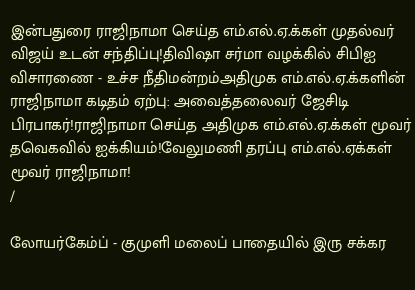இன்பதுரை ராஜிநாமா செய்த எம்.எல்.ஏ.க்கள் முதல்வர் விஜய் உடன் சந்திப்பு!திவிஷா சர்மா வழக்கில் சிபிஐ விசாரணை - உச்ச நீதிமன்றம்அதிமுக எம்.எல்.ஏ.க்களின் ராஜிநாமா கடிதம் ஏற்பு: அவைத்தலைவர் ஜேசிடி பிரபாகர்!ராஜிநாமா செய்த அதிமுக எம்.எல்.ஏ.க்கள் மூவர் தவெகவில் ஐக்கியம்!வேலுமணி தரப்பு எம்.எல்.ஏக்கள் மூவர் ராஜிநாமா!
/

லோயர்கேம்ப் - குமுளி மலைப் பாதையில் இரு சக்கர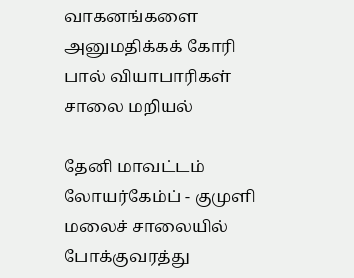வாகனங்களை அனுமதிக்கக் கோரி பால் வியாபாரிகள் சாலை மறியல்

தேனி மாவட்டம் லோயர்கேம்ப் - குமுளி மலைச் சாலையில் போக்குவரத்து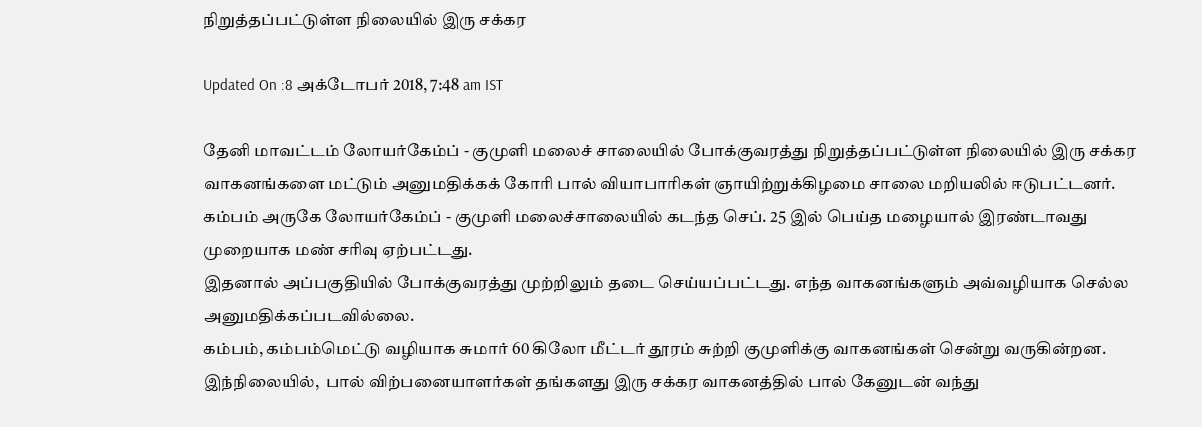நிறுத்தப்பட்டுள்ள நிலையில் இரு சக்கர

Updated On :8 அக்டோபர் 2018, 7:48 am IST

தேனி மாவட்டம் லோயர்கேம்ப் - குமுளி மலைச் சாலையில் போக்குவரத்து நிறுத்தப்பட்டுள்ள நிலையில் இரு சக்கர வாகனங்களை மட்டும் அனுமதிக்கக் கோரி பால் வியாபாரிகள் ஞாயிற்றுக்கிழமை சாலை மறியலில் ஈடுபட்டனர்.
கம்பம் அருகே லோயர்கேம்ப் - குமுளி மலைச்சாலையில் கடந்த செப். 25 இல் பெய்த மழையால் இரண்டாவது முறையாக மண் சரிவு ஏற்பட்டது.
இதனால் அப்பகுதியில் போக்குவரத்து முற்றிலும் தடை செய்யப்பட்டது. எந்த வாகனங்களும் அவ்வழியாக செல்ல அனுமதிக்கப்படவில்லை.
கம்பம், கம்பம்மெட்டு வழியாக சுமார் 60 கிலோ மீட்டர் தூரம் சுற்றி குமுளிக்கு வாகனங்கள் சென்று வருகின்றன. இந்நிலையில்,  பால் விற்பனையாளர்கள் தங்களது இரு சக்கர வாகனத்தில் பால் கேனுடன் வந்து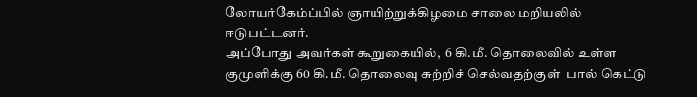லோயர்கேம்ப்பில் ஞாயிற்றுக்கிழமை சாலை மறியலில் ஈடுபட்டனர்.
அப்போது அவர்கள் கூறுகையில்,  6 கி.மீ. தொலைவில் உள்ள குமுளிக்கு 60 கி.மீ. தொலைவு சுற்றிச் செல்வதற்குள்  பால் கெட்டு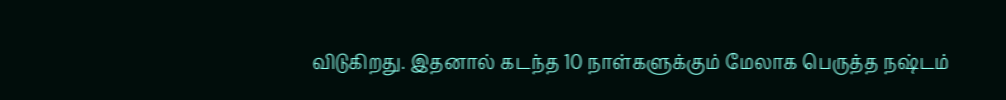விடுகிறது. இதனால் கடந்த 10 நாள்களுக்கும் மேலாக பெருத்த நஷ்டம்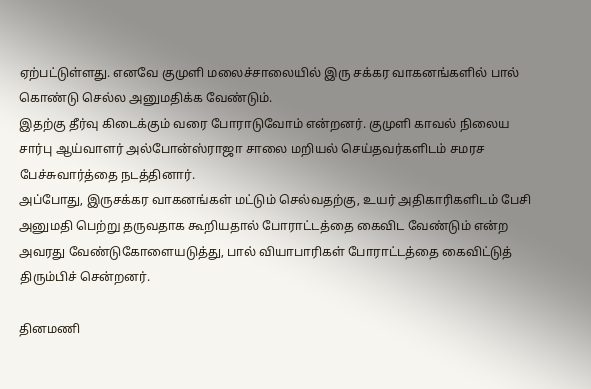ஏற்பட்டுள்ளது. எனவே குமுளி மலைச்சாலையில் இரு சக்கர வாகனங்களில் பால் கொண்டு செல்ல அனுமதிக்க வேண்டும்.
இதற்கு தீர்வு கிடைக்கும் வரை போராடுவோம் என்றனர். குமுளி காவல் நிலைய சார்பு ஆய்வாளர் அல்போன்ஸ்ராஜா சாலை மறியல் செய்தவர்களிடம் சமரச பேச்சுவார்த்தை நடத்தினார்.
அப்போது, இருசக்கர வாகனங்கள் மட்டும் செல்வதற்கு, உயர் அதிகாரிகளிடம் பேசி அனுமதி பெற்று தருவதாக கூறியதால் போராட்டத்தை கைவிட வேண்டும் என்ற அவரது வேண்டுகோளையடுத்து, பால் வியாபாரிகள் போராட்டத்தை கைவிட்டுத் திரும்பிச் சென்றனர்.

தினமணி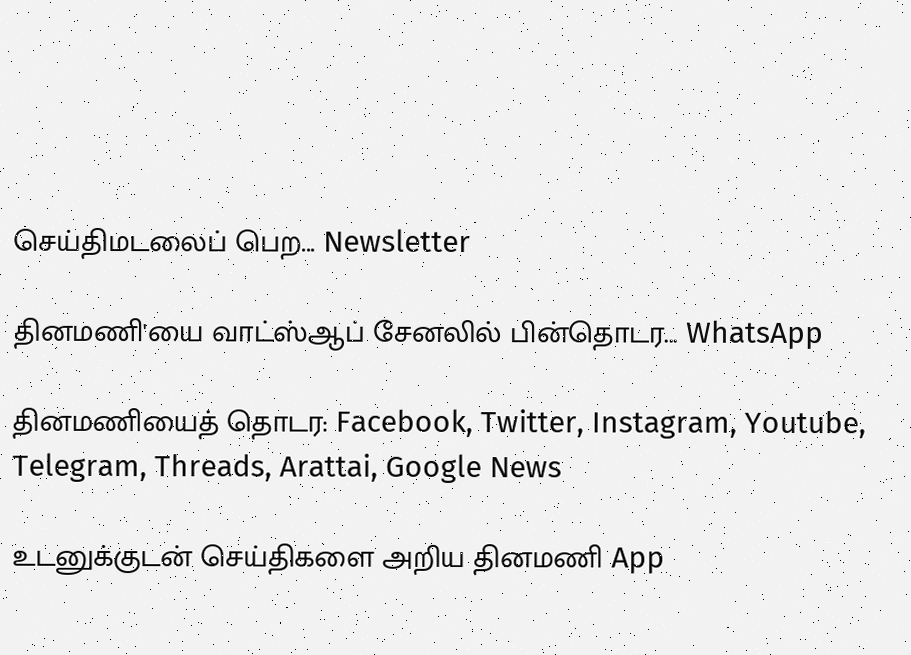செய்திமடலைப் பெற... Newsletter

தினமணி'யை வாட்ஸ்ஆப் சேனலில் பின்தொடர... WhatsApp

தினமணியைத் தொடர: Facebook, Twitter, Instagram, Youtube, Telegram, Threads, Arattai, Google News

உடனுக்குடன் செய்திகளை அறிய தினமணி App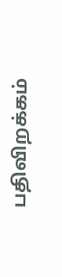பதிவிறக்கம்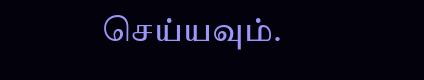செய்யவும்.